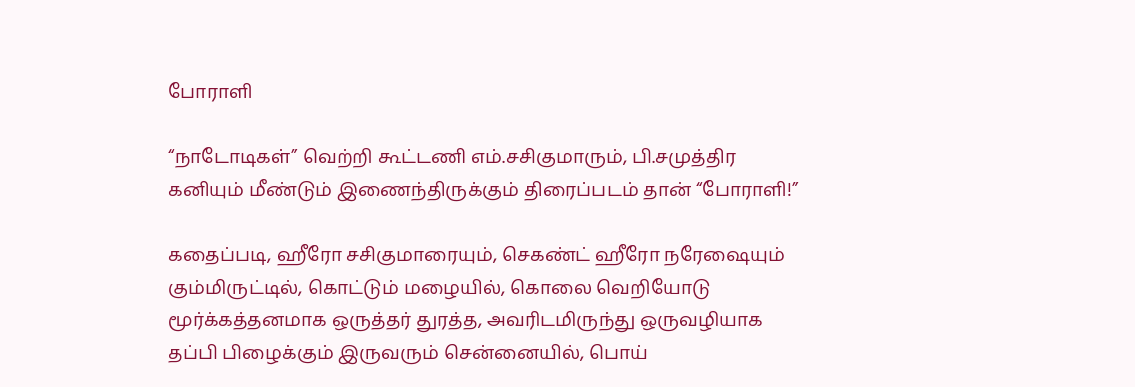போராளி

“நாடோடிகள்” வெற்றி கூட்டணி எம்.சசிகுமாரும், பி.சமுத்திர கனியும் மீண்டும் இணைந்திருக்கும் திரைப்படம் தான் “போராளி!”

கதைப்படி, ஹீரோ சசிகுமாரையும், செகண்ட் ஹீரோ நரேஷையும் கும்மிருட்டில், கொட்டும் மழையில், கொலை வெறியோடு மூர்க்கத்தனமாக ஒருத்தர் துரத்த, அவரிடமிருந்து ஒருவழியாக தப்பி பிழைக்கும் இருவரும் சென்னையில், பொய்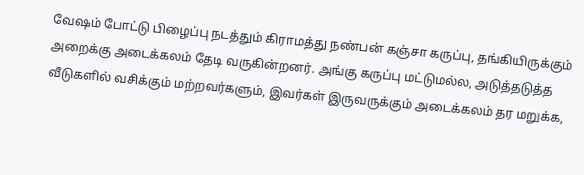வேஷம் போட்டு பிழைப்பு நடத்தும் கிராமத்து நண்பன் கஞ்சா கருப்பு, தங்கியிருக்கும் அறைக்கு அடைக்கலம் தேடி வருகின்றனர். அங்கு கருப்பு மட்டுமல்ல, அடுத்தடுத்த வீடுகளில் வசிக்கும் மற்றவர்களும், இவர்கள் இருவருக்கும் அடைக்கலம் தர மறுக்க,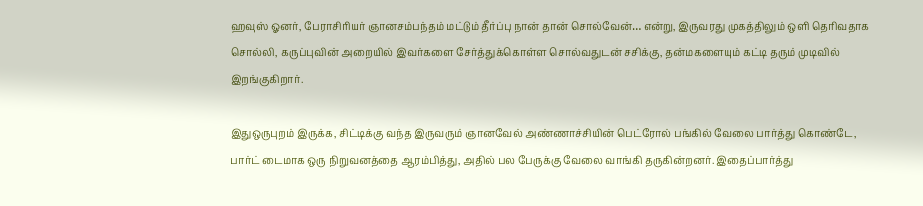ஹவுஸ் ஓனர், பேராசிரியர் ஞானசம்பந்தம் மட்டும் தீர்ப்பு நான் தான் சொல்வேன்… என்று, இருவரது முகத்திலும் ஒளி தெரிவதாக சொல்லி, கருப்புவின் அறையில் இவர்களை சேர்த்துக்கொள்ள சொல்வதுடன் சசிக்கு, தன்மகளையும் கட்டி தரும் முடிவில் இறங்குகிறார்.

இதுஒருபுறம் இருக்க, சிட்டிக்கு வந்த இருவரும் ஞானவேல் அண்ணாச்சியின் பெட்ரோல் பங்கில் வேலை பார்த்து கொண்டே, பார்ட் டைமாக ஒரு நிறுவனத்தை ஆரம்பித்து, அதில் பல பேருக்கு வேலை வாங்கி தருகின்றனர். இதைப்பார்த்து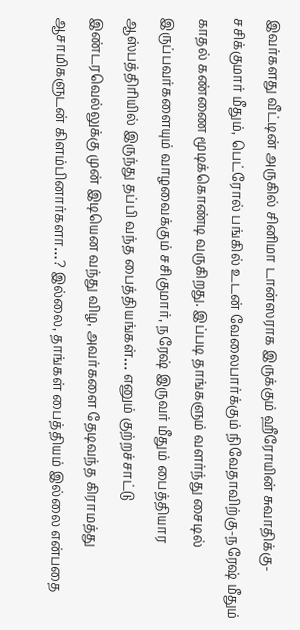இவர்களது வீட்டின் அருகில் சினிமா டான்ஸராக இருக்கும் ஹீரோயின் சுவாதிக்கு-சசிக்குமார் மீதும், பெட்ரோல் பங்கில் உடன் வேலைபார்க்கும் நிவேதாவிற்கு-நரேஷ் மீதும் காதல் கண்ணை மூடிக்கொண்டி வருகிறது. இப்படி தாங்களும் வளர்ந்து சைடில் இருப்பவர்களையும் வாழவைக்கும் சசிகுமார், நரேஷ் இருவர் மீதும் பைத்தியார ஆஸ்பத்திரியில் இருந்து தப்பி வந்த பைத்தியங்கள்… எனும் குற்றச்சாட்டு இண்டரவெல்லுக்கு முன் இடியென வந்து விழ, அவர்களை தேடிவந்த கிராமத்து ஆசாமிகளுடன் கிளம்பினார்களா…? இல்லை, தாங்கள் பைத்தியம் இல்லை என்பதை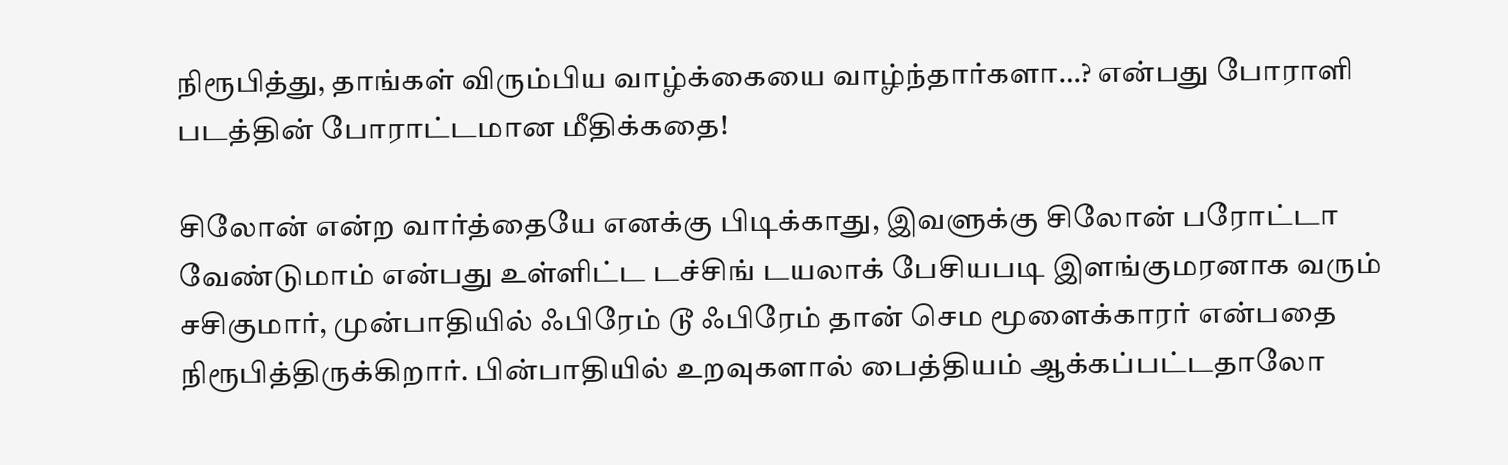நிரூபித்து, தாங்கள் விரும்பிய வாழ்க்கையை வாழ்ந்தார்களா…? என்பது போராளி படத்தின் போராட்டமான மீதிக்கதை!

சிலோன் என்ற வார்த்தையே எனக்கு பிடிக்காது, இவளுக்கு சிலோன் பரோட்டா வேண்டுமாம் என்பது உள்ளிட்ட டச்சிங் டயலாக் பேசியபடி இளங்குமரனாக வரும் சசிகுமார், முன்பாதியில் ஃபிரேம் டூ ஃபிரேம் தான் செம மூளைக்காரர் என்பதை நிரூபித்திருக்கிறார். பின்பாதியில் உறவுகளால் ‌பைத்தியம் ஆக்கப்பட்டதாலோ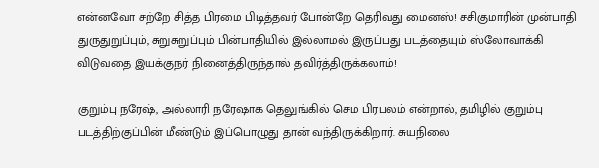என்னவோ சற்றே சித்த பிரமை பிடித்தவர் போன்றே தெரிவது மைனஸ்! சசிகுமாரின் முன்பாதி துருதுறுப்பும், சுறுசுறுப்பும் பின்பாதியில் இல்லாமல் இருப்பது படத்தையும் ஸ்லோவாக்கி விடுவதை இயக்குநர் நினைத்திருந்தால் தவிர்த்திருக்கலாம்!

குறும்பு நரேஷ், அல்லாரி நரேஷாக தெலுங்கில் செம பிரபலம் என்றால், தமிழில் குறும்பு படத்திற்குப்பின் மீண்டும் இப்பொழுது தான் வந்திருக்கிறார். சுயநிலை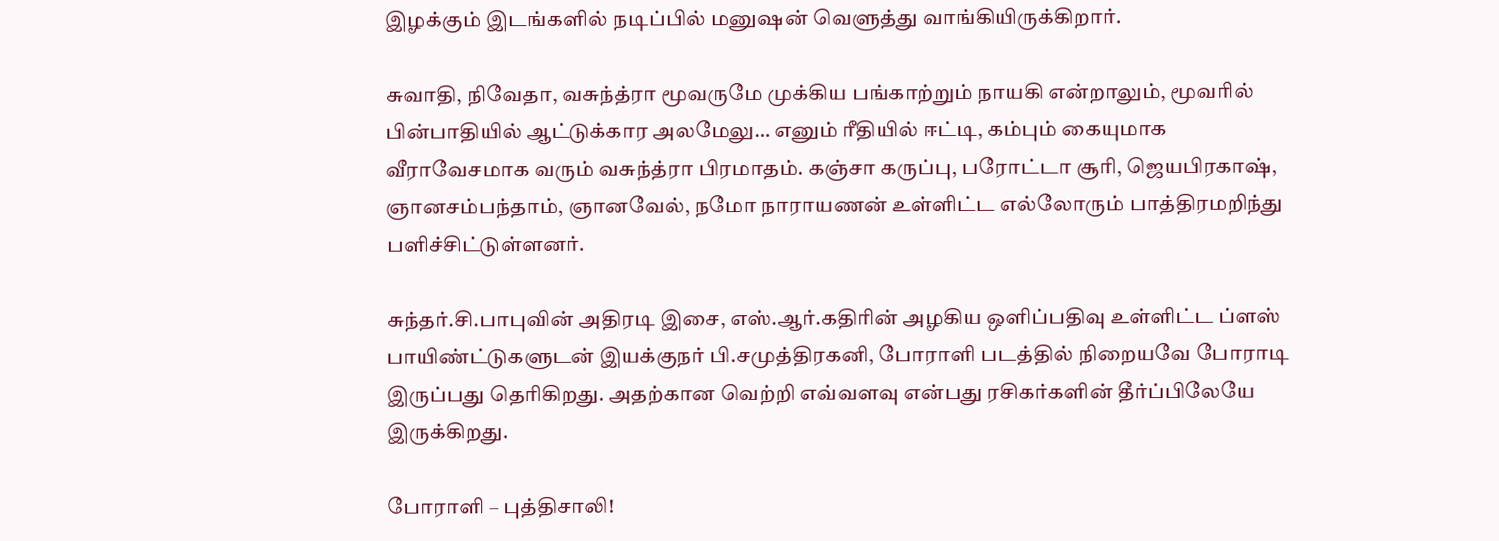இழக்கும் இடங்களில் நடிப்பில் மனுஷன் வெளுத்து வாங்கியிருக்கிறார்.

சுவாதி, நிவேதா, வசுந்த்ரா மூவருமே முக்கிய பங்காற்றும் நாயகி என்றாலும், மூவரில் பின்பாதியில் ஆட்டுக்கார அலமேலு… எனும் ரீதியில் ஈட்டி, கம்பும் கையுமாக வீராவேசமாக வரும் வசுந்த்ரா பிரமாதம். கஞ்சா கருப்பு, பரோட்டா சூரி, ஜெயபிரகாஷ், ஞானசம்பந்தாம், ஞானவேல், நமோ நாராயணன் உள்ளிட்ட எல்லோரும் பாத்திரமறிந்து பளிச்சிட்டுள்ளனர்.

சுந்தர்.சி.பாபுவின் அதிரடி இசை, எஸ்.ஆர்.கதிரின் அழகிய ஒளிப்பதிவு உள்ளிட்ட ப்ளஸ் பாயிண்ட்டுகளுடன் இயக்குநர் பி.சமுத்திரகனி, போராளி படத்தில் நிறையவே போராடி இருப்பது தெரிகிறது. அதற்கான வெற்றி எவ்வளவு என்பது ரசிகர்களின் தீர்ப்பிலேயே இருக்கிறது.

போராளி – புத்திசாலி!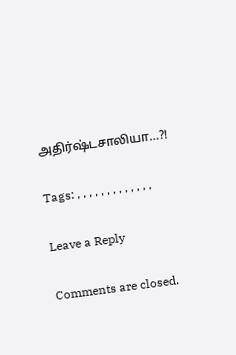அதிர்ஷ்டசாலியா…?!

Tags: , , , , , , , , , , , , ,

Leave a Reply

Comments are closed.